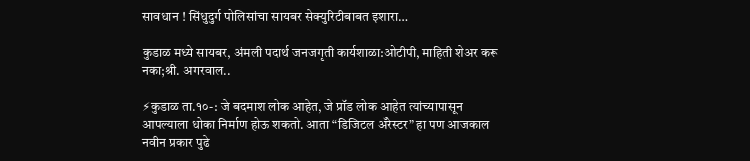सावधान ! सिंधुदुर्ग पोलिसांचा सायबर सेक्युरिटीबाबत इशारा…

कुडाळ मध्ये सायबर, अंमली पदार्थ जनजगृती कार्यशाळा:ओटीपी, माहिती शेअर करू नका;श्री. अगरवाल..

⚡कुडाळ ता.१०-: जे बदमाश लोक आहेत, जे प्रॉड लोक आहेत त्यांच्यापासून आपल्याला धोका निर्माण होऊ शकतो. आता “डिजिटल ॲरेस्टर” हा पण आजकाल नवीन प्रकार पुढे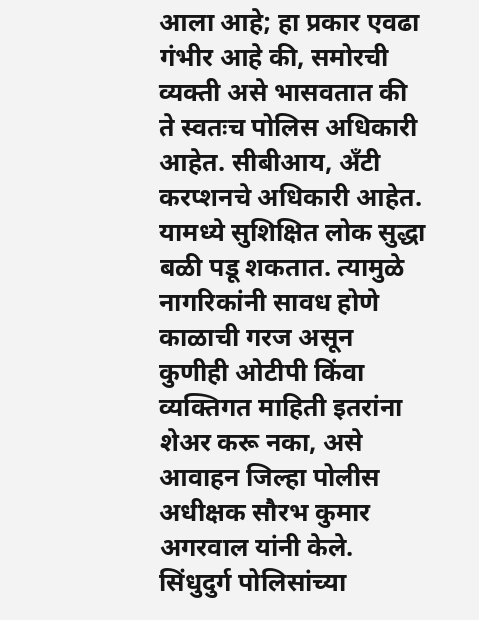आला आहे; हा प्रकार एवढा गंभीर आहे की, समोरची व्यक्ती असे भासवतात की ते स्वतःच पोलिस अधिकारी आहेत. सीबीआय, अँटी करप्शनचे अधिकारी आहेत. यामध्ये सुशिक्षित लोक सुद्धा बळी पडू शकतात. त्यामुळे नागरिकांनी सावध होणे काळाची गरज असून कुणीही ओटीपी किंवा व्यक्तिगत माहिती इतरांना शेअर करू नका, असे आवाहन जिल्हा पोलीस अधीक्षक सौरभ कुमार अगरवाल यांनी केले. सिंधुदुर्ग पोलिसांच्या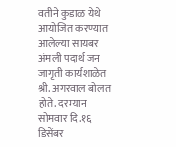वतीने कुडाळ येथे आयोजित करण्यात आलेल्या सायबर अंमली पदार्थ जन जागृती कार्यशाळेत श्री. अगरवाल बोलत होते. दरम्यान सोमवार दि.१६ डिसेंबर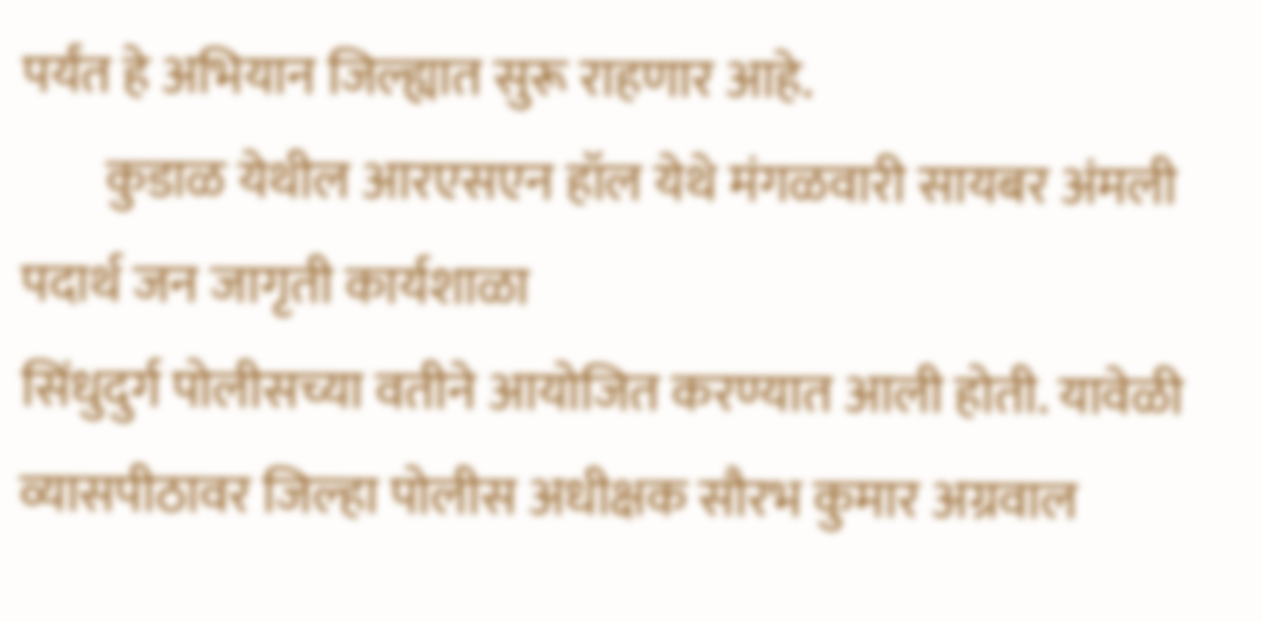पर्यंत हे अभियान जिल्ह्यात सुरू राहणार आहे.
        कुडाळ येथील आरएसएन हॉल येथे मंगळवारी सायबर अंमली पदार्थ जन जागृती कार्यशाळा
सिंधुदुर्ग पोलीसच्या वतीने आयोजित करण्यात आली होती. यावेळी व्यासपीठावर जिल्हा पोलीस अधीक्षक सौरभ कुमार अग्रवाल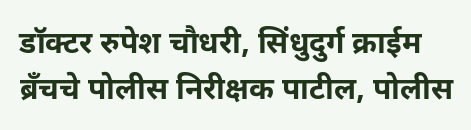डॉक्टर रुपेश चौधरी, सिंधुदुर्ग क्राईम ब्रँचचे पोलीस निरीक्षक पाटील, पोलीस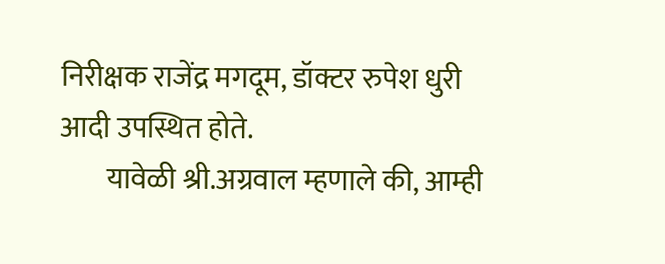निरीक्षक राजेंद्र मगदूम, डॉक्टर रुपेश धुरी आदी उपस्थित होते.
        यावेळी श्री.अग्रवाल म्हणाले की, आम्ही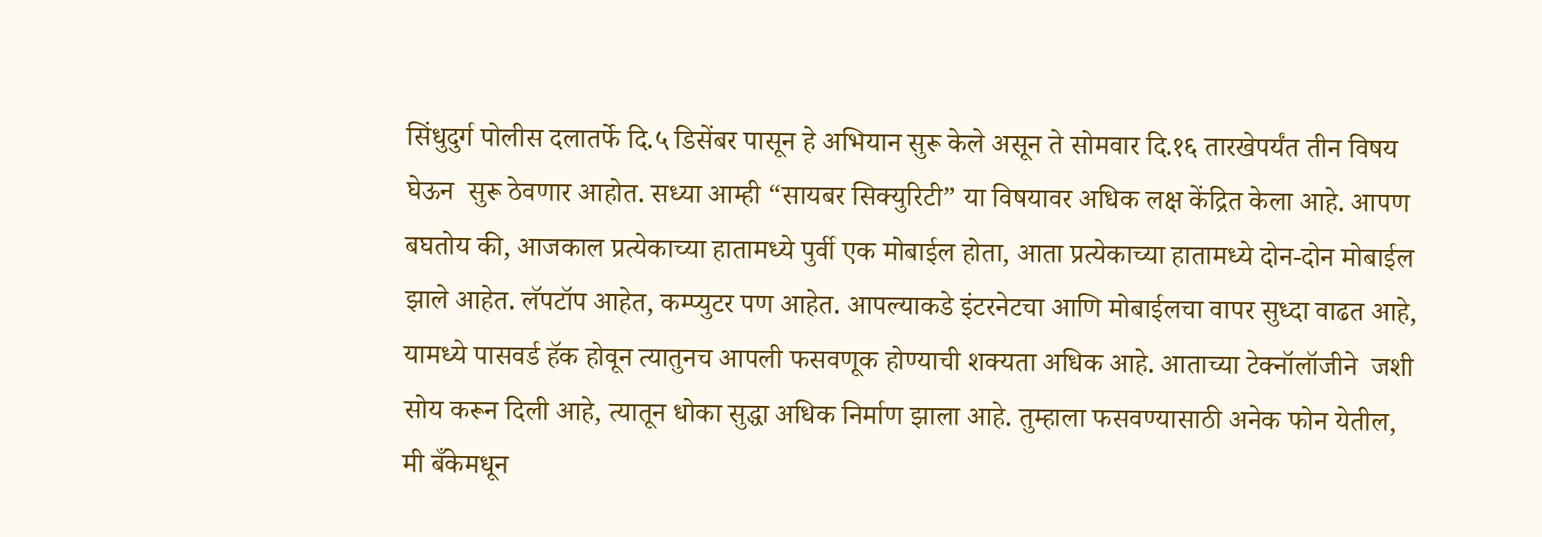सिंधुदुर्ग पोलीस दलातर्फे दि.५ डिसेंबर पासून हे अभियान सुरू केले असून ते सोमवार दि.१६ तारखेपर्यंत तीन विषय घेऊन  सुरू ठेवणार आहोत. सध्या आम्ही “सायबर सिक्युरिटी” या विषयावर अधिक लक्ष केंद्रित केला आहे. आपण बघतोय की, आजकाल प्रत्येकाच्या हातामध्ये पुर्वी एक मोबाईल होता, आता प्रत्येकाच्या हातामध्ये दोन-दोन मोबाईल झाले आहेत. लॅपटॉप आहेत, कम्प्युटर पण आहेत. आपल्याकडे इंटरनेटचा आणि मोबाईलचा वापर सुध्दा वाढत आहे, यामध्ये पासवर्ड हॅक होवून त्यातुनच आपली फसवणूक होण्याची शक्यता अधिक आहे. आताच्या टेक्नॉलॉजीने  जशी सोय करून दिली आहे, त्यातून धोका सुद्धा अधिक निर्माण झाला आहे. तुम्हाला फसवण्यासाठी अनेक फोन येतील, मी बँकेमधून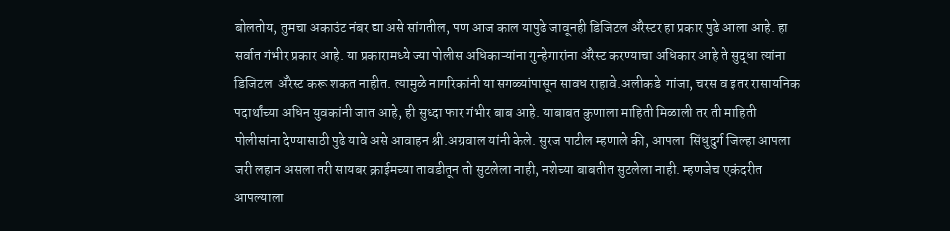बोलतोय, तुमचा अकाउंट नंबर द्या असे सांगतील, पण आज काल यापुढे जावूनही डिजिटल ॲरेस्टर हा प्रकार पुढे आला आहे. हा सर्वात गंभीर प्रकार आहे. या प्रकारामध्ये ज्या पोलीस अधिकाऱ्यांना गुन्हेगारांना ॲरेस्ट करण्याचा अधिकार आहे ते सुद्धा त्यांना डिजिटल  ॲरेस्ट करू शकत नाहीत. त्यामुळे नागरिकांनी या सगळ्यांपासून सावध राहावे.अलीकडे  गांजा, चरस व इतर रासायनिक पदार्थांच्या अधिन युवकांनी जात आहे, ही सुध्दा फार गंभीर बाब आहे. याबाबत कुणाला माहिती मिळाली तर ती माहिती पोलीसांना देण्यासाठी पुढे यावे असे आवाहन श्री.अग्रवाल यांनी केले. सुरज पाटील म्हणाले की, आपला  सिंधुदुर्ग जिल्हा आपला जरी लहान असला तरी सायबर क्राईमच्या तावडीतून तो सुटलेला नाही, नशेच्या बाबतीत सुटलेला नाही. म्हणजेच एकंदरीत आपल्याला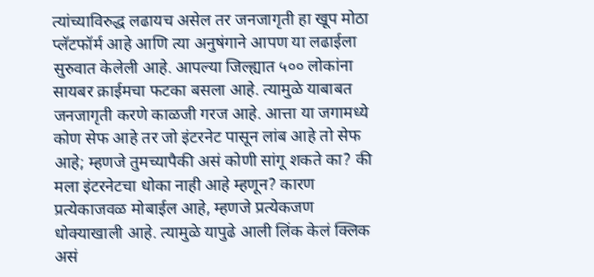त्यांच्याविरुद्ध लढायच असेल तर जनजागृती हा खूप मोठा प्लॅटफॉर्म आहे आणि त्या अनुषंगाने आपण या लढाईला सुरुवात केलेली आहे. आपल्या जिल्ह्यात ५०० लोकांना सायबर क्राईमचा फटका बसला आहे. त्यामुळे याबाबत जनजागृती करणे काळजी गरज आहे. आत्ता या जगामध्ये कोण सेफ आहे तर जो इंटरनेट पासून लांब आहे तो सेफ आहे; म्हणजे तुमच्यापैकी असं कोणी सांगू शकते का? की मला इंटरनेटचा धोका नाही आहे म्हणून? कारण प्रत्येकाजवळ मोबाईल आहे, म्हणजे प्रत्येकजण धोक्याखाली आहे. त्यामुळे यापुढे आली लिंक केलं क्लिक असं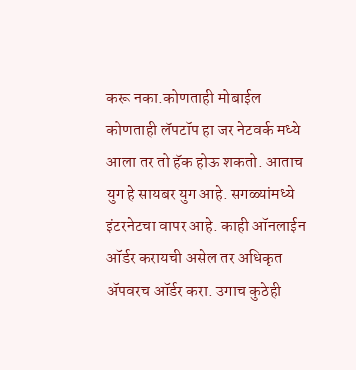करू नका.कोणताही मोबाईल कोणताही लॅपटॉप हा जर नेटवर्क मध्ये आला तर तो हॅक होऊ शकतो. आताच युग हे सायबर युग आहे. सगळ्यांमध्ये इंटरनेटचा वापर आहे. काही ऑनलाईन ऑर्डर करायची असेल तर अधिकृत ॲपवरच ऑर्डर करा. उगाच कुठेही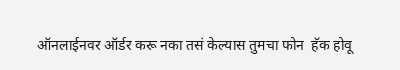ऑनलाईनवर ऑर्डर करू नका तसं केल्यास तुमचा फोन  हॅक होवू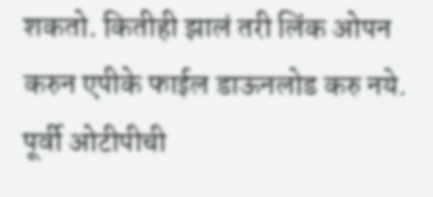शकतो. कितीही झालं तरी लिंक ओपन करुन एपीके फाईल डाऊनलोड करु नये. पूर्वी ओटीपीची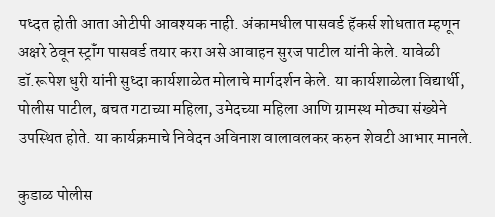पध्दत होती आता ओटीपी आवश्यक नाही. अंकामधील पासवर्ड हॅकर्स शोधतात म्हणून अक्षरे ठेवून स्ट्रॉंग पासवर्ड तयार करा असे आवाहन सुरज पाटील यांनी केले. यावेळी डॉ.रूपेश धुरी यांनी सुध्दा कार्यशाळेत मोलाचे मार्गदर्शन केले. या कार्यशाळेला विद्यार्थी, पोलीस पाटील, बचत गटाच्या महिला, उमेदच्या महिला आणि ग्रामस्थ मोठ्या संख्येने उपस्थित होते. या कार्यक्रमाचे निवेदन अविनाश वालावलकर करुन शेवटी आभार मानले.

कुडाळ पोलीस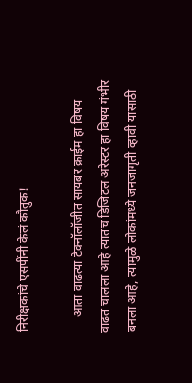निरीक्षकांचे एसपींनी केलं कौतुक!

     आता वाढत्या टेक्नॉलॉजीत सायबर क्राईम हा विषय वाढत चालला आहे त्यातच डिजिटल अरेस्टर हा विषय गंभीर बनला आहे, त्यामुळे लोकांमध्ये जनजागृती व्हावी यासाठी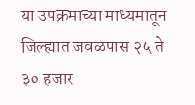या उपक्रमाच्या माध्यमातून जिल्ह्यात जवळपास २५ ते ३० हजार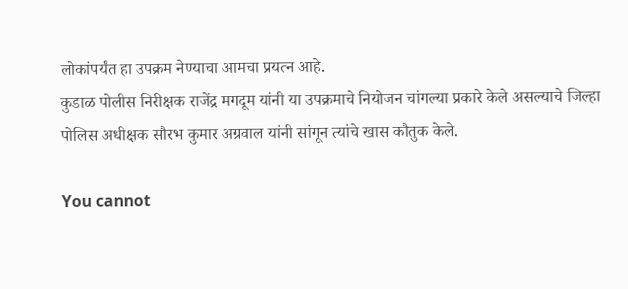लोकांपर्यंत हा उपक्रम नेण्याचा आमचा प्रयत्न आहे.
कुडाळ पोलीस निरीक्षक राजेंद्र मगदूम यांनी या उपक्रमाचे नियोजन चांगल्या प्रकारे केले असल्याचे जिल्हा पोलिस अधीक्षक सौरभ कुमार अग्रवाल यांनी सांगून त्यांचे खास कौतुक केले.

You cannot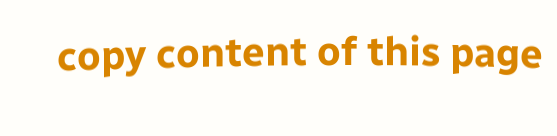copy content of this page